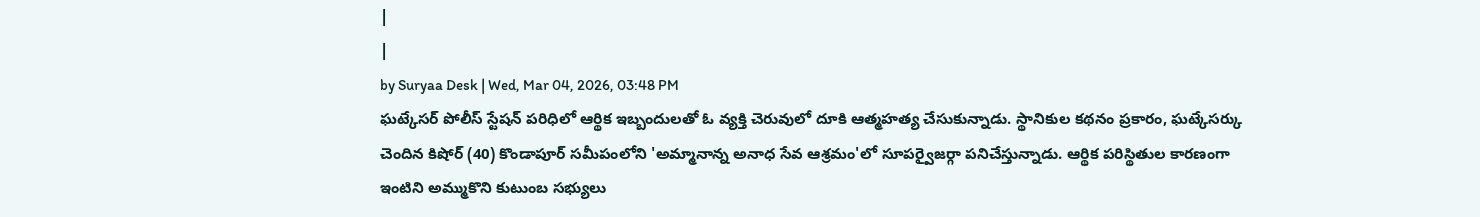|
|
by Suryaa Desk | Wed, Mar 04, 2026, 03:48 PM
ఘట్కేసర్ పోలీస్ స్టేషన్ పరిధిలో ఆర్థిక ఇబ్బందులతో ఓ వ్యక్తి చెరువులో దూకి ఆత్మహత్య చేసుకున్నాడు. స్థానికుల కథనం ప్రకారం, ఘట్కేసర్కు చెందిన కిషోర్ (40) కొండాపూర్ సమీపంలోని 'అమ్మానాన్న అనాధ సేవ ఆశ్రమం'లో సూపర్వైజర్గా పనిచేస్తున్నాడు. ఆర్థిక పరిస్థితుల కారణంగా ఇంటిని అమ్ముకొని కుటుంబ సభ్యులు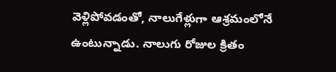వెళ్లిపోవడంతో, నాలుగేళ్లుగా ఆశ్రమంలోనే ఉంటున్నాడు. నాలుగు రోజుల క్రితం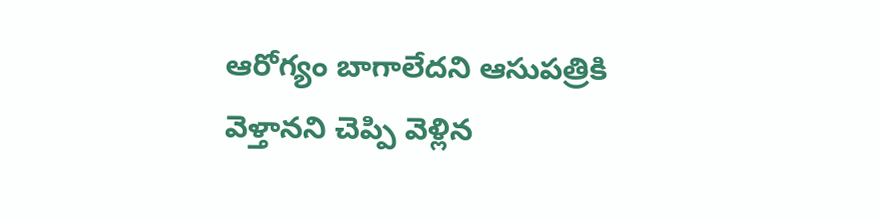ఆరోగ్యం బాగాలేదని ఆసుపత్రికి వెళ్తానని చెప్పి వెళ్లిన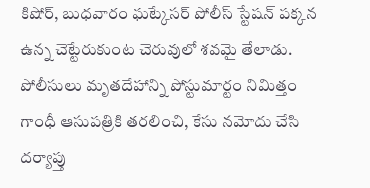కిషోర్, బుధవారం ఘట్కేసర్ పోలీస్ స్టేషన్ పక్కన ఉన్న చెట్టేరుకుంట చెరువులో శవమై తేలాడు. పోలీసులు మృతదేహాన్ని పోస్టుమార్టం నిమిత్తం గాంధీ ఆసుపత్రికి తరలించి, కేసు నమోదు చేసి దర్యాప్తు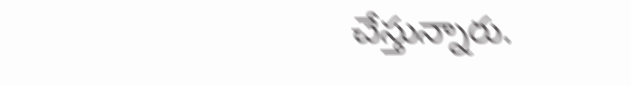చేస్తున్నారు.